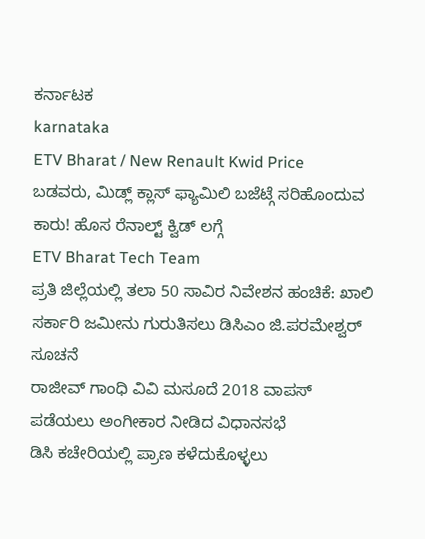ಕರ್ನಾಟಕ
karnataka
ETV Bharat / New Renault Kwid Price
ಬಡವರು, ಮಿಡ್ಲ್ ಕ್ಲಾಸ್ ಫ್ಯಾಮಿಲಿ ಬಜೆಟ್ಗೆ ಸರಿಹೊಂದುವ ಕಾರು! ಹೊಸ ರೆನಾಲ್ಟ್ ಕ್ವಿಡ್ ಲಗ್ಗೆ
ETV Bharat Tech Team
ಪ್ರತಿ ಜಿಲ್ಲೆಯಲ್ಲಿ ತಲಾ 50 ಸಾವಿರ ನಿವೇಶನ ಹಂಚಿಕೆ: ಖಾಲಿ ಸರ್ಕಾರಿ ಜಮೀನು ಗುರುತಿಸಲು ಡಿಸಿಎಂ ಜಿ.ಪರಮೇಶ್ವರ್ ಸೂಚನೆ
ರಾಜೀವ್ ಗಾಂಧಿ ವಿವಿ ಮಸೂದೆ 2018 ವಾಪಸ್ ಪಡೆಯಲು ಅಂಗೀಕಾರ ನೀಡಿದ ವಿಧಾನಸಭೆ
ಡಿಸಿ ಕಚೇರಿಯಲ್ಲಿ ಪ್ರಾಣ ಕಳೆದುಕೊಳ್ಳಲು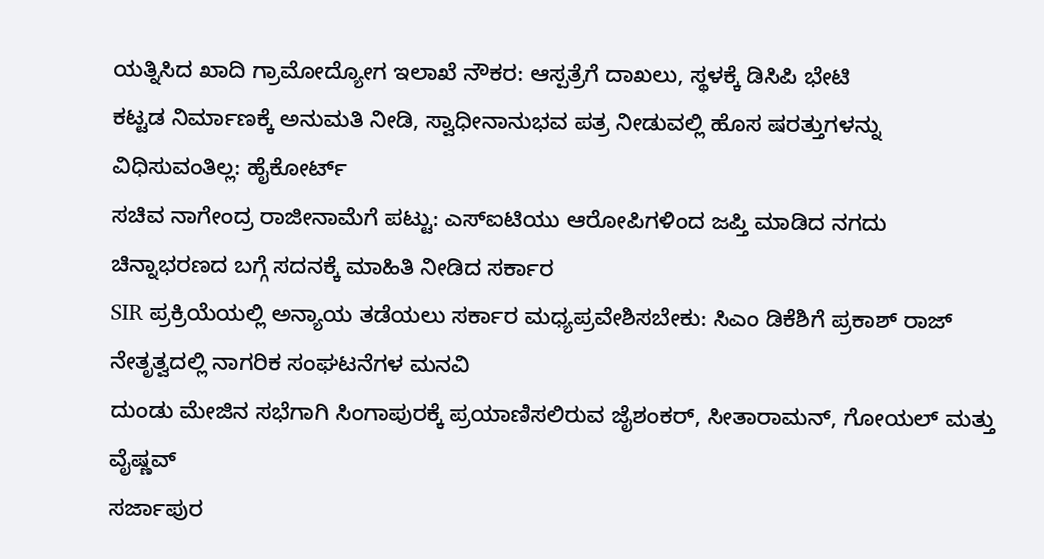ಯತ್ನಿಸಿದ ಖಾದಿ ಗ್ರಾಮೋದ್ಯೋಗ ಇಲಾಖೆ ನೌಕರ: ಆಸ್ಪತ್ರೆಗೆ ದಾಖಲು, ಸ್ಥಳಕ್ಕೆ ಡಿಸಿಪಿ ಭೇಟಿ
ಕಟ್ಟಡ ನಿರ್ಮಾಣಕ್ಕೆ ಅನುಮತಿ ನೀಡಿ, ಸ್ವಾಧೀನಾನುಭವ ಪತ್ರ ನೀಡುವಲ್ಲಿ ಹೊಸ ಷರತ್ತುಗಳನ್ನು ವಿಧಿಸುವಂತಿಲ್ಲ: ಹೈಕೋರ್ಟ್
ಸಚಿವ ನಾಗೇಂದ್ರ ರಾಜೀನಾಮೆಗೆ ಪಟ್ಟು: ಎಸ್ಐಟಿಯು ಆರೋಪಿಗಳಿಂದ ಜಪ್ತಿ ಮಾಡಿದ ನಗದು ಚಿನ್ನಾಭರಣದ ಬಗ್ಗೆ ಸದನಕ್ಕೆ ಮಾಹಿತಿ ನೀಡಿದ ಸರ್ಕಾರ
SIR ಪ್ರಕ್ರಿಯೆಯಲ್ಲಿ ಅನ್ಯಾಯ ತಡೆಯಲು ಸರ್ಕಾರ ಮಧ್ಯಪ್ರವೇಶಿಸಬೇಕು: ಸಿಎಂ ಡಿಕೆಶಿಗೆ ಪ್ರಕಾಶ್ ರಾಜ್ ನೇತೃತ್ವದಲ್ಲಿ ನಾಗರಿಕ ಸಂಘಟನೆಗಳ ಮನವಿ
ದುಂಡು ಮೇಜಿನ ಸಭೆಗಾಗಿ ಸಿಂಗಾಪುರಕ್ಕೆ ಪ್ರಯಾಣಿಸಲಿರುವ ಜೈಶಂಕರ್, ಸೀತಾರಾಮನ್, ಗೋಯಲ್ ಮತ್ತು ವೈಷ್ಣವ್
ಸರ್ಜಾಪುರ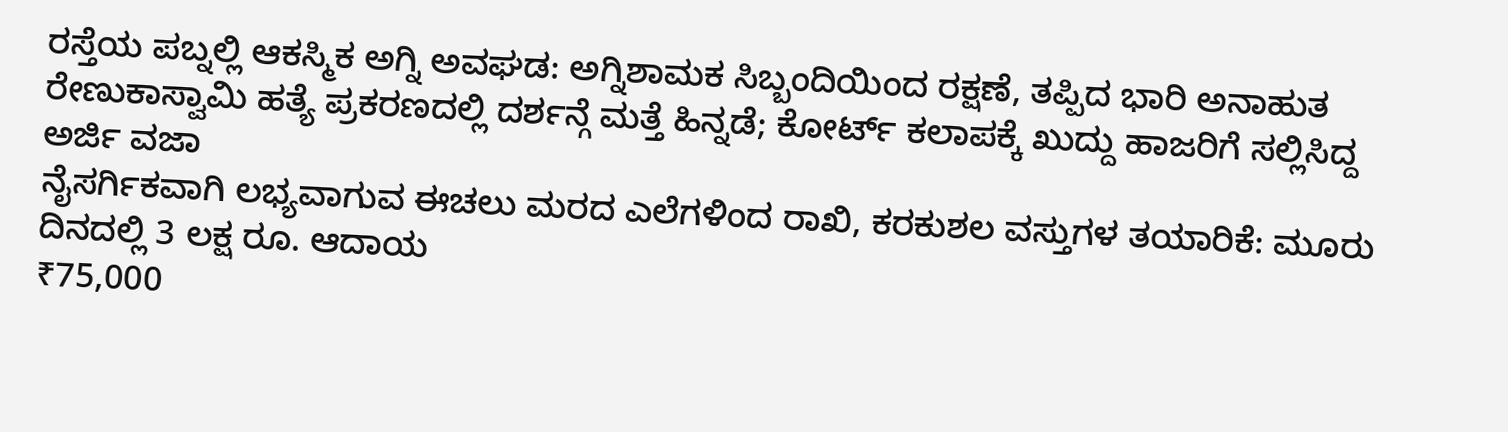ರಸ್ತೆಯ ಪಬ್ನಲ್ಲಿ ಆಕಸ್ಮಿಕ ಅಗ್ನಿ ಅವಘಡ: ಅಗ್ನಿಶಾಮಕ ಸಿಬ್ಬಂದಿಯಿಂದ ರಕ್ಷಣೆ, ತಪ್ಪಿದ ಭಾರಿ ಅನಾಹುತ
ರೇಣುಕಾಸ್ವಾಮಿ ಹತ್ಯೆ ಪ್ರಕರಣದಲ್ಲಿ ದರ್ಶನ್ಗೆ ಮತ್ತೆ ಹಿನ್ನಡೆ; ಕೋರ್ಟ್ ಕಲಾಪಕ್ಕೆ ಖುದ್ದು ಹಾಜರಿಗೆ ಸಲ್ಲಿಸಿದ್ದ ಅರ್ಜಿ ವಜಾ
ನೈಸರ್ಗಿಕವಾಗಿ ಲಭ್ಯವಾಗುವ ಈಚಲು ಮರದ ಎಲೆಗಳಿಂದ ರಾಖಿ, ಕರಕುಶಲ ವಸ್ತುಗಳ ತಯಾರಿಕೆ: ಮೂರು ದಿನದಲ್ಲಿ 3 ಲಕ್ಷ ರೂ. ಆದಾಯ
₹75,000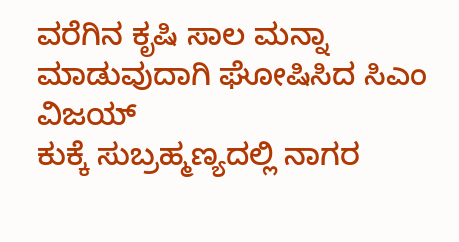ವರೆಗಿನ ಕೃಷಿ ಸಾಲ ಮನ್ನಾ ಮಾಡುವುದಾಗಿ ಘೋಷಿಸಿದ ಸಿಎಂ ವಿಜಯ್
ಕುಕ್ಕೆ ಸುಬ್ರಹ್ಮಣ್ಯದಲ್ಲಿ ನಾಗರ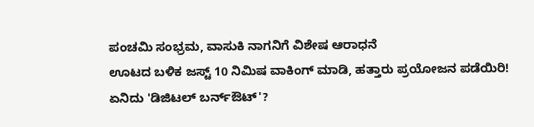ಪಂಚಮಿ ಸಂಭ್ರಮ, ವಾಸುಕಿ ನಾಗನಿಗೆ ವಿಶೇಷ ಆರಾಧನೆ
ಊಟದ ಬಳಿಕ ಜಸ್ಟ್ 10 ನಿಮಿಷ ವಾಕಿಂಗ್ ಮಾಡಿ, ಹತ್ತಾರು ಪ್ರಯೋಜನ ಪಡೆಯಿರಿ!
ಏನಿದು 'ಡಿಜಿಟಲ್ ಬರ್ನ್ಔಟ್'?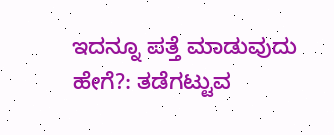ಇದನ್ನೂ ಪತ್ತೆ ಮಾಡುವುದು ಹೇಗೆ?: ತಡೆಗಟ್ಟುವ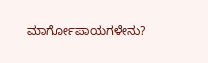ಮಾರ್ಗೋಪಾಯಗಳೇನು?